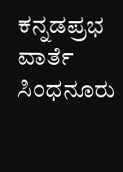ಕನ್ನಡಪ್ರಭ ವಾರ್ತೆ ಸಿಂಧನೂರು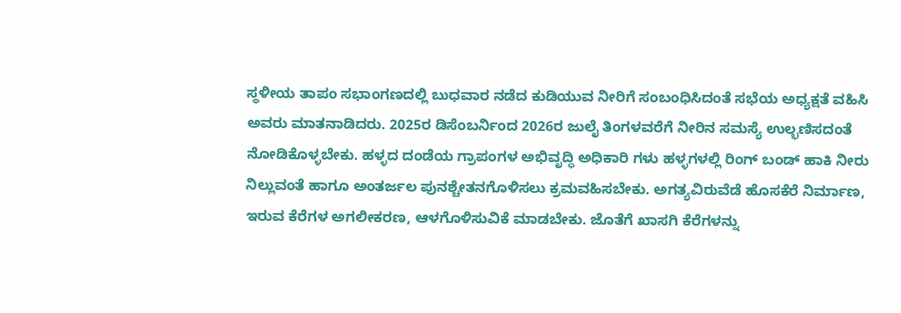ಸ್ಥಳೀಯ ತಾಪಂ ಸಭಾಂಗಣದಲ್ಲಿ ಬುಧವಾರ ನಡೆದ ಕುಡಿಯುವ ನೀರಿಗೆ ಸಂಬಂಧಿಸಿದಂತೆ ಸಭೆಯ ಅಧ್ಯಕ್ಷತೆ ವಹಿಸಿ ಅವರು ಮಾತನಾಡಿದರು. 2025ರ ಡಿಸೆಂಬರ್ನಿಂದ 2026ರ ಜುಲೈ ತಿಂಗಳವರೆಗೆ ನೀರಿನ ಸಮಸ್ಯೆ ಉಲ್ಭಣಿಸದಂತೆ ನೋಡಿಕೊಳ್ಳಬೇಕು. ಹಳ್ಳದ ದಂಡೆಯ ಗ್ರಾಪಂಗಳ ಅಭಿವೃದ್ಧಿ ಅಧಿಕಾರಿ ಗಳು ಹಳ್ಳಗಳಲ್ಲಿ ರಿಂಗ್ ಬಂಡ್ ಹಾಕಿ ನೀರು ನಿಲ್ಲುವಂತೆ ಹಾಗೂ ಅಂತರ್ಜಲ ಪುನಶ್ಚೇತನಗೊಳಿಸಲು ಕ್ರಮವಹಿಸಬೇಕು. ಅಗತ್ಯವಿರುವೆಡೆ ಹೊಸಕೆರೆ ನಿರ್ಮಾಣ, ಇರುವ ಕೆರೆಗಳ ಅಗಲೀಕರಣ, ಆಳಗೊಳಿಸುವಿಕೆ ಮಾಡಬೇಕು. ಜೊತೆಗೆ ಖಾಸಗಿ ಕೆರೆಗಳನ್ನು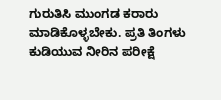ಗುರುತಿಸಿ ಮುಂಗಡ ಕರಾರು ಮಾಡಿಕೊಳ್ಳಬೇಕು. ಪ್ರತಿ ತಿಂಗಳು ಕುಡಿಯುವ ನೀರಿನ ಪರೀಕ್ಷೆ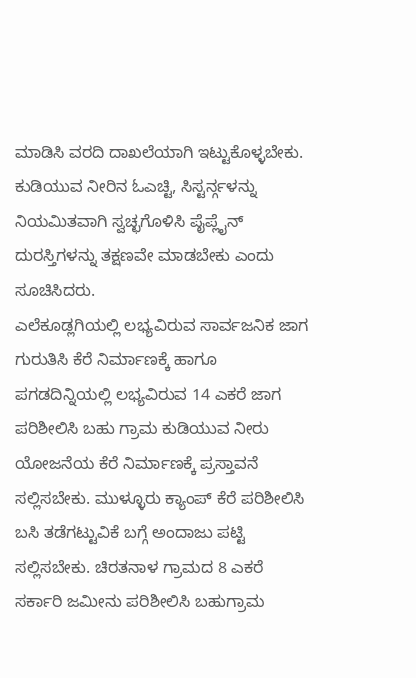ಮಾಡಿಸಿ ವರದಿ ದಾಖಲೆಯಾಗಿ ಇಟ್ಟುಕೊಳ್ಳಬೇಕು. ಕುಡಿಯುವ ನೀರಿನ ಓಎಚ್ಟಿ, ಸಿಸ್ಟರ್ನ್ಗಳನ್ನು ನಿಯಮಿತವಾಗಿ ಸ್ವಚ್ಛಗೊಳಿಸಿ ಪೈಪ್ಲೈನ್ ದುರಸ್ತಿಗಳನ್ನು ತಕ್ಷಣವೇ ಮಾಡಬೇಕು ಎಂದು ಸೂಚಿಸಿದರು.
ಎಲೆಕೂಡ್ಲಗಿಯಲ್ಲಿ ಲಭ್ಯವಿರುವ ಸಾರ್ವಜನಿಕ ಜಾಗ ಗುರುತಿಸಿ ಕೆರೆ ನಿರ್ಮಾಣಕ್ಕೆ ಹಾಗೂ ಪಗಡದಿನ್ನಿಯಲ್ಲಿ ಲಭ್ಯವಿರುವ 14 ಎಕರೆ ಜಾಗ ಪರಿಶೀಲಿಸಿ ಬಹು ಗ್ರಾಮ ಕುಡಿಯುವ ನೀರು ಯೋಜನೆಯ ಕೆರೆ ನಿರ್ಮಾಣಕ್ಕೆ ಪ್ರಸ್ತಾವನೆ ಸಲ್ಲಿಸಬೇಕು. ಮುಳ್ಳೂರು ಕ್ಯಾಂಪ್ ಕೆರೆ ಪರಿಶೀಲಿಸಿ ಬಸಿ ತಡೆಗಟ್ಟುವಿಕೆ ಬಗ್ಗೆ ಅಂದಾಜು ಪಟ್ಟಿ ಸಲ್ಲಿಸಬೇಕು. ಚಿರತನಾಳ ಗ್ರಾಮದ 8 ಎಕರೆ ಸರ್ಕಾರಿ ಜಮೀನು ಪರಿಶೀಲಿಸಿ ಬಹುಗ್ರಾಮ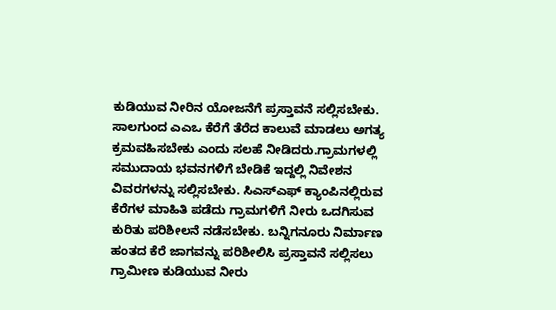ಕುಡಿಯುವ ನೀರಿನ ಯೋಜನೆಗೆ ಪ್ರಸ್ತಾವನೆ ಸಲ್ಲಿಸಬೇಕು. ಸಾಲಗುಂದ ಎಎಒ ಕೆರೆಗೆ ತೆರೆದ ಕಾಲುವೆ ಮಾಡಲು ಅಗತ್ಯ ಕ್ರಮವಹಿಸಬೇಕು ಎಂದು ಸಲಹೆ ನೀಡಿದರು.ಗ್ರಾಮಗಳಲ್ಲಿ ಸಮುದಾಯ ಭವನಗಳಿಗೆ ಬೇಡಿಕೆ ಇದ್ದಲ್ಲಿ ನಿವೇಶನ ವಿವರಗಳನ್ನು ಸಲ್ಲಿಸಬೇಕು. ಸಿಎಸ್ಎಫ್ ಕ್ಯಾಂಪಿನಲ್ಲಿರುವ ಕೆರೆಗಳ ಮಾಹಿತಿ ಪಡೆದು ಗ್ರಾಮಗಳಿಗೆ ನೀರು ಒದಗಿಸುವ ಕುರಿತು ಪರಿಶೀಲನೆ ನಡೆಸಬೇಕು. ಬನ್ನಿಗನೂರು ನಿರ್ಮಾಣ ಹಂತದ ಕೆರೆ ಜಾಗವನ್ನು ಪರಿಶೀಲಿಸಿ ಪ್ರಸ್ತಾವನೆ ಸಲ್ಲಿಸಲು ಗ್ರಾಮೀಣ ಕುಡಿಯುವ ನೀರು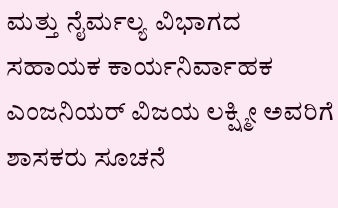ಮತ್ತು ನೈರ್ಮಲ್ಯ ವಿಭಾಗದ ಸಹಾಯಕ ಕಾರ್ಯನಿರ್ವಾಹಕ ಎಂಜನಿಯರ್ ವಿಜಯ ಲಕ್ಷ್ಮೀ ಅವರಿಗೆ ಶಾಸಕರು ಸೂಚನೆ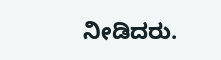ನೀಡಿದರು.